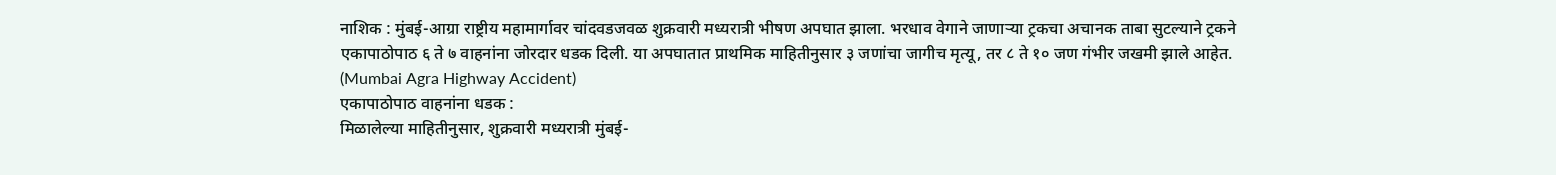नाशिक : मुंबई-आग्रा राष्ट्रीय महामार्गावर चांदवडजवळ शुक्रवारी मध्यरात्री भीषण अपघात झाला. भरधाव वेगाने जाणाऱ्या ट्रकचा अचानक ताबा सुटल्याने ट्रकने एकापाठोपाठ ६ ते ७ वाहनांना जोरदार धडक दिली. या अपघातात प्राथमिक माहितीनुसार ३ जणांचा जागीच मृत्यू, तर ८ ते १० जण गंभीर जखमी झाले आहेत. (Mumbai Agra Highway Accident)
एकापाठोपाठ वाहनांना धडक :
मिळालेल्या माहितीनुसार, शुक्रवारी मध्यरात्री मुंबई-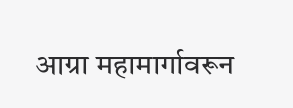आग्रा महामार्गावरून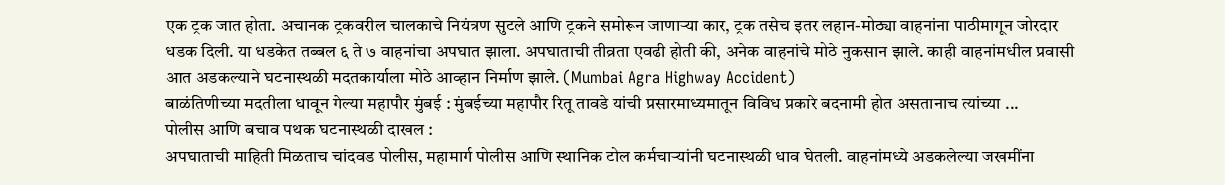एक ट्रक जात होता. अचानक ट्रकवरील चालकाचे नियंत्रण सुटले आणि ट्रकने समोरून जाणाऱ्या कार, ट्रक तसेच इतर लहान-मोठ्या वाहनांना पाठीमागून जोरदार धडक दिली. या धडकेत तब्बल ६ ते ७ वाहनांचा अपघात झाला. अपघाताची तीव्रता एवढी होती की, अनेक वाहनांचे मोठे नुकसान झाले. काही वाहनांमधील प्रवासी आत अडकल्याने घटनास्थळी मदतकार्याला मोठे आव्हान निर्माण झाले. (Mumbai Agra Highway Accident)
बाळंतिणीच्या मदतीला धावून गेल्या महापौर मुंबई : मुंबईच्या महापौर रितू तावडे यांची प्रसारमाध्यमातून विविध प्रकारे बदनामी होत असतानाच त्यांच्या ...
पोलीस आणि बचाव पथक घटनास्थळी दाखल :
अपघाताची माहिती मिळताच चांदवड पोलीस, महामार्ग पोलीस आणि स्थानिक टोल कर्मचाऱ्यांनी घटनास्थळी धाव घेतली. वाहनांमध्ये अडकलेल्या जखमींना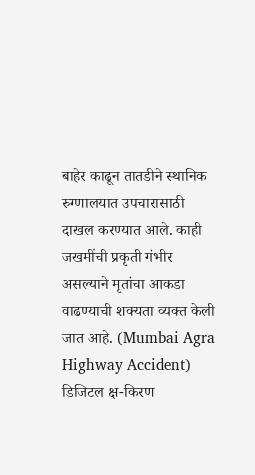बाहेर काढून तातडीने स्थानिक रुग्णालयात उपचारासाठी दाखल करण्यात आले. काही जखमींची प्रकृती गंभीर असल्याने मृतांचा आकडा वाढण्याची शक्यता व्यक्त केली जात आहे. (Mumbai Agra Highway Accident)
डिजिटल क्ष-किरण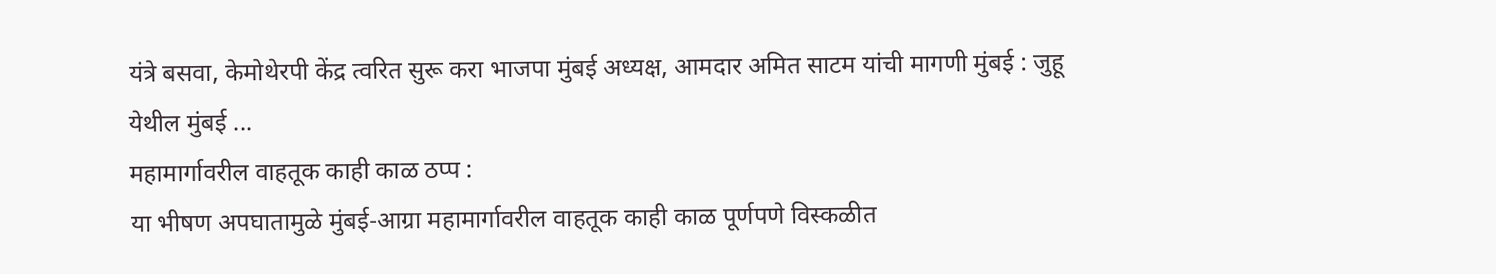यंत्रे बसवा, केमोथेरपी केंद्र त्वरित सुरू करा भाजपा मुंबई अध्यक्ष, आमदार अमित साटम यांची मागणी मुंबई : जुहू येथील मुंबई ...
महामार्गावरील वाहतूक काही काळ ठप्प :
या भीषण अपघातामुळे मुंबई-आग्रा महामार्गावरील वाहतूक काही काळ पूर्णपणे विस्कळीत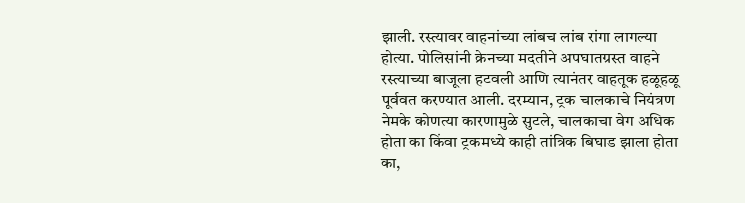झाली. रस्त्यावर वाहनांच्या लांबच लांब रांगा लागल्या होत्या. पोलिसांनी क्रेनच्या मदतीने अपघातग्रस्त वाहने रस्त्याच्या बाजूला हटवली आणि त्यानंतर वाहतूक हळूहळू पूर्ववत करण्यात आली. दरम्यान, ट्रक चालकाचे नियंत्रण नेमके कोणत्या कारणामुळे सुटले, चालकाचा वेग अधिक होता का किंवा ट्रकमध्ये काही तांत्रिक बिघाड झाला होता का,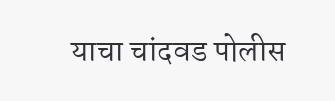याचा चांदवड पोलीस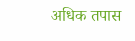अधिक तपास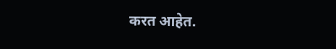करत आहेत.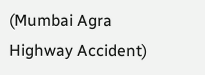(Mumbai Agra Highway Accident)